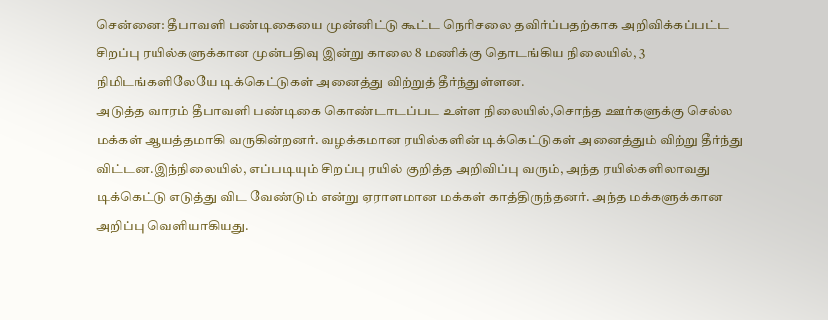சென்னை: தீபாவளி பண்டிகையை முன்னிட்டு கூட்ட நெரிசலை தவிர்ப்பதற்காக அறிவிக்கப்பட்ட சிறப்பு ரயில்களுக்கான முன்பதிவு இன்று காலை 8 மணிக்கு தொடங்கிய நிலையில், 3 நிமிடங்களிலேயே டிக்கெட்டுகள் அனைத்து விற்றுத் தீர்ந்துள்ளன.
அடுத்த வாரம் தீபாவளி பண்டிகை கொண்டாடப்பட உள்ள நிலையில்,சொந்த ஊர்களுக்கு செல்ல மக்கள் ஆயத்தமாகி வருகின்றனர். வழக்கமான ரயில்களின் டிக்கெட்டுகள் அனைத்தும் விற்று தீர்ந்து விட்டன.இந்நிலையில், எப்படியும் சிறப்பு ரயில் குறித்த அறிவிப்பு வரும், அந்த ரயில்களிலாவது டிக்கெட்டு எடுத்து விட வேண்டும் என்று ஏராளமான மக்கள் காத்திருந்தனர். அந்த மக்களுக்கான அறிப்பு வெளியாகியது.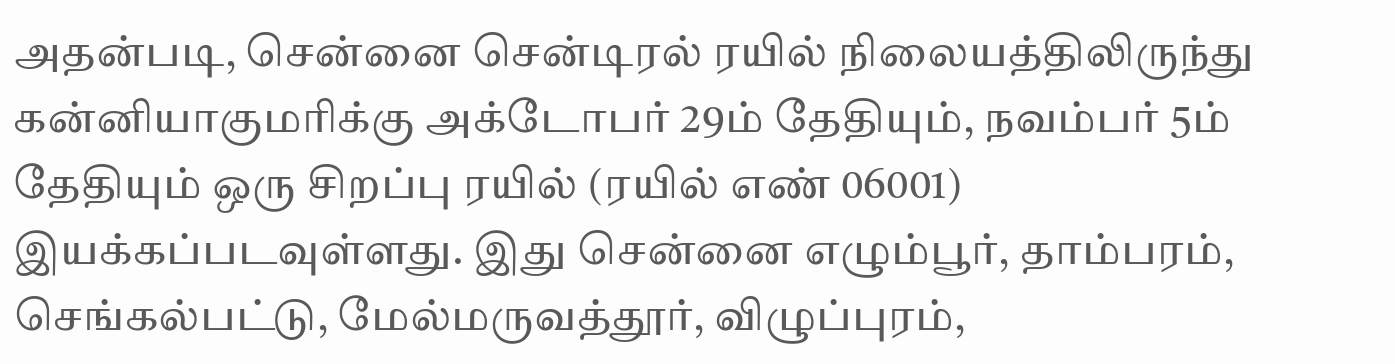அதன்படி, சென்னை சென்டிரல் ரயில் நிலையத்திலிருந்து கன்னியாகுமரிக்கு அக்டோபர் 29ம் தேதியும், நவம்பர் 5ம் தேதியும் ஒரு சிறப்பு ரயில் (ரயில் எண் 06001) இயக்கப்படவுள்ளது. இது சென்னை எழும்பூர், தாம்பரம், செங்கல்பட்டு, மேல்மருவத்தூர், விழுப்புரம்,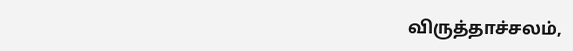விருத்தாச்சலம்,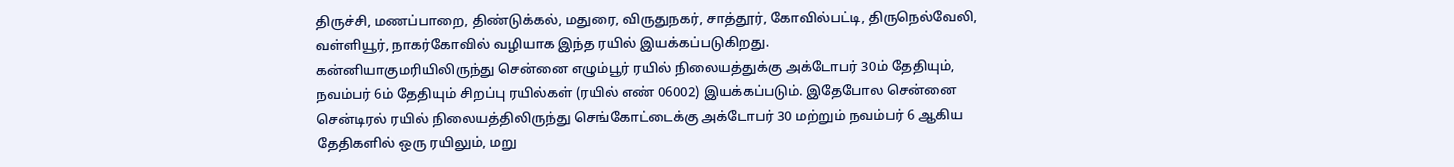திருச்சி, மணப்பாறை, திண்டுக்கல், மதுரை, விருதுநகர், சாத்தூர், கோவில்பட்டி, திருநெல்வேலி, வள்ளியூர், நாகர்கோவில் வழியாக இந்த ரயில் இயக்கப்படுகிறது.
கன்னியாகுமரியிலிருந்து சென்னை எழும்பூர் ரயில் நிலையத்துக்கு அக்டோபர் 30ம் தேதியும், நவம்பர் 6ம் தேதியும் சிறப்பு ரயில்கள் (ரயில் எண் 06002) இயக்கப்படும். இதேபோல சென்னை சென்டிரல் ரயில் நிலையத்திலிருந்து செங்கோட்டைக்கு அக்டோபர் 30 மற்றும் நவம்பர் 6 ஆகிய தேதிகளில் ஒரு ரயிலும், மறு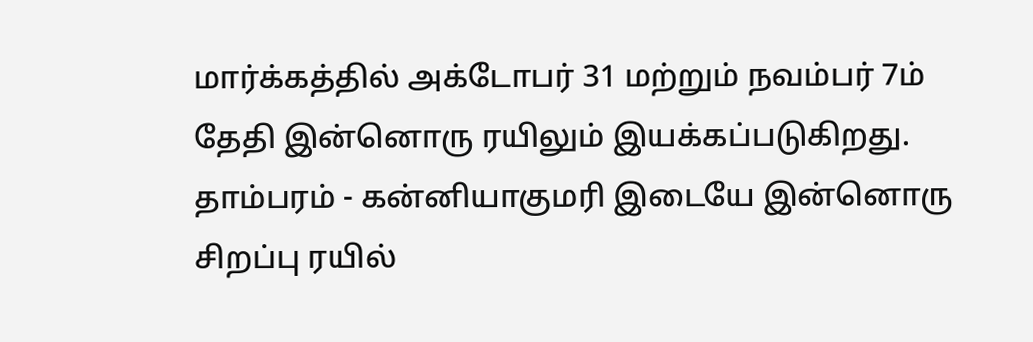மார்க்கத்தில் அக்டோபர் 31 மற்றும் நவம்பர் 7ம் தேதி இன்னொரு ரயிலும் இயக்கப்படுகிறது.
தாம்பரம் - கன்னியாகுமரி இடையே இன்னொரு சிறப்பு ரயில்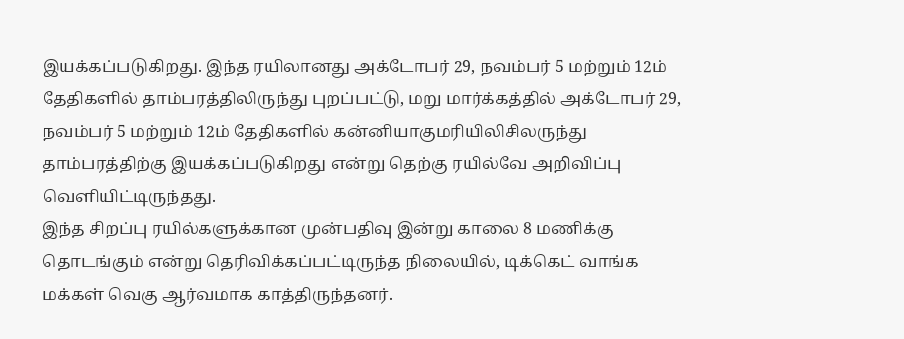இயக்கப்படுகிறது. இந்த ரயிலானது அக்டோபர் 29, நவம்பர் 5 மற்றும் 12ம் தேதிகளில் தாம்பரத்திலிருந்து புறப்பட்டு, மறு மார்க்கத்தில் அக்டோபர் 29, நவம்பர் 5 மற்றும் 12ம் தேதிகளில் கன்னியாகுமரியிலிசிலருந்து தாம்பரத்திற்கு இயக்கப்படுகிறது என்று தெற்கு ரயில்வே அறிவிப்பு வெளியிட்டிருந்தது.
இந்த சிறப்பு ரயில்களுக்கான முன்பதிவு இன்று காலை 8 மணிக்கு தொடங்கும் என்று தெரிவிக்கப்பட்டிருந்த நிலையில், டிக்கெட் வாங்க மக்கள் வெகு ஆர்வமாக காத்திருந்தனர்.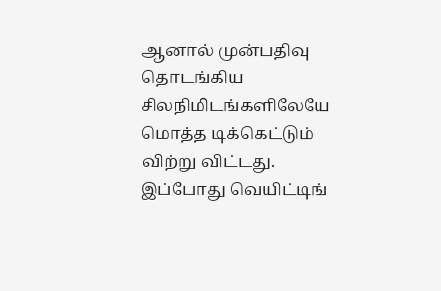ஆனால் முன்பதிவு தொடங்கிய சிலநிமிடங்களிலேயே மொத்த டிக்கெட்டும் விற்று விட்டது. இப்போது வெயிட்டிங்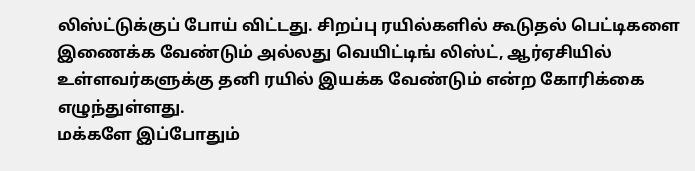லிஸ்ட்டுக்குப் போய் விட்டது. சிறப்பு ரயில்களில் கூடுதல் பெட்டிகளை இணைக்க வேண்டும் அல்லது வெயிட்டிங் லிஸ்ட், ஆர்ஏசியில் உள்ளவர்களுக்கு தனி ரயில் இயக்க வேண்டும் என்ற கோரிக்கை எழுந்துள்ளது.
மக்களே இப்போதும்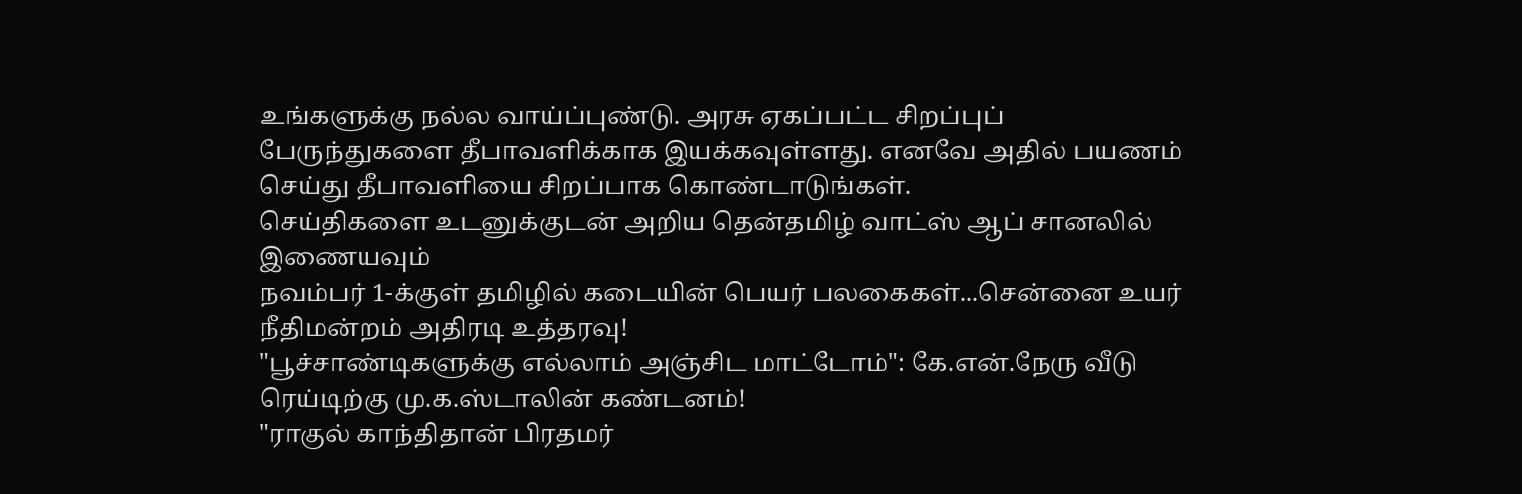உங்களுக்கு நல்ல வாய்ப்புண்டு. அரசு ஏகப்பட்ட சிறப்புப் பேருந்துகளை தீபாவளிக்காக இயக்கவுள்ளது. எனவே அதில் பயணம் செய்து தீபாவளியை சிறப்பாக கொண்டாடுங்கள்.
செய்திகளை உடனுக்குடன் அறிய தென்தமிழ் வாட்ஸ் ஆப் சானலில் இணையவும்
நவம்பர் 1-க்குள் தமிழில் கடையின் பெயர் பலகைகள்...சென்னை உயர் நீதிமன்றம் அதிரடி உத்தரவு!
"பூச்சாண்டிகளுக்கு எல்லாம் அஞ்சிட மாட்டோம்": கே.என்.நேரு வீடு ரெய்டிற்கு மு.க.ஸ்டாலின் கண்டனம்!
"ராகுல் காந்திதான் பிரதமர்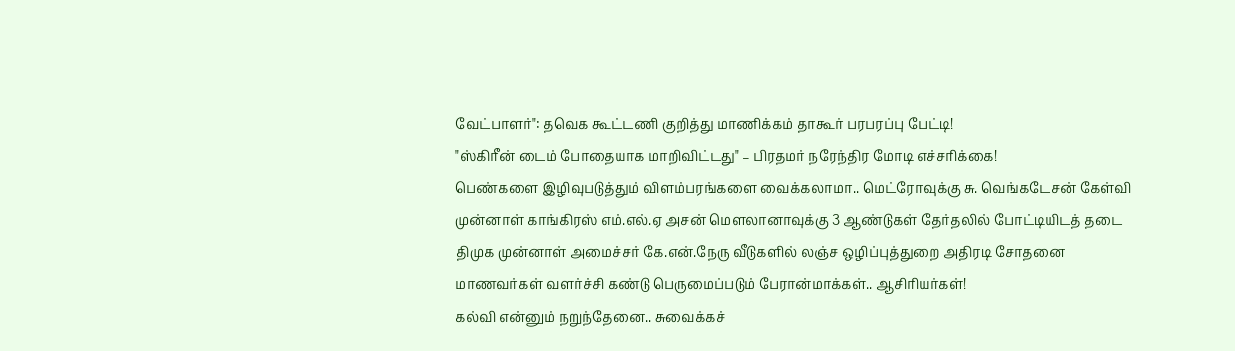வேட்பாளர்": தவெக கூட்டணி குறித்து மாணிக்கம் தாகூர் பரபரப்பு பேட்டி!
"ஸ்கிரீன் டைம் போதையாக மாறிவிட்டது" – பிரதமர் நரேந்திர மோடி எச்சரிக்கை!
பெண்களை இழிவுபடுத்தும் விளம்பரங்களை வைக்கலாமா.. மெட்ரோவுக்கு சு. வெங்கடேசன் கேள்வி
முன்னாள் காங்கிரஸ் எம்.எல்.ஏ அசன் மௌலானாவுக்கு 3 ஆண்டுகள் தேர்தலில் போட்டியிடத் தடை
திமுக முன்னாள் அமைச்சர் கே.என்.நேரு வீடுகளில் லஞ்ச ஒழிப்புத்துறை அதிரடி சோதனை
மாணவர்கள் வளர்ச்சி கண்டு பெருமைப்படும் பேரான்மாக்கள்.. ஆசிரியர்கள்!
கல்வி என்னும் நறுந்தேனை.. சுவைக்கச்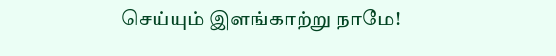செய்யும் இளங்காற்று நாமே!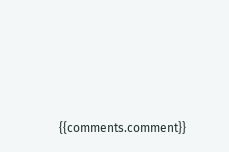{{comments.comment}}